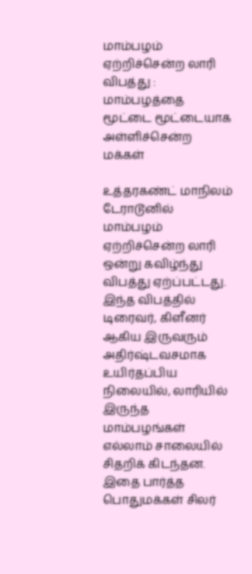மாம்பழம் ஏற்றிச்சென்ற லாரி விபத்து : மாம்பழத்தை மூட்டை மூட்டையாக அள்ளிச்சென்ற மக்கள்

உத்தரகண்ட் மாநிலம் டேராடூனில் மாம்பழம் ஏற்றிச்சென்ற லாரி ஒன்று கவிழ்ந்து விபத்து ஏற்ப்பட்டது. இந்த விபத்தில் டிரைவர், கிளீனர் ஆகிய இருவரும் அதிர்ஷ்டவசமாக உயிர்தப்பிய நிலையில், லாரியில் இருந்த மாம்பழங்கள் எல்லாம் சாலையில் சிதறிக் கிடந்தன. இதை பார்த்த பொதுமக்கள் சிலர்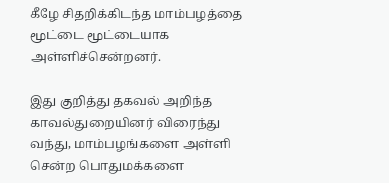கீழே சிதறிக்கிடந்த மாம்பழத்தை மூட்டை மூட்டையாக அள்ளிச்சென்றனர்.

இது குறித்து தகவல் அறிந்த காவல்துறையினர் விரைந்து வந்து, மாம்பழங்களை அள்ளி சென்ற பொதுமக்களை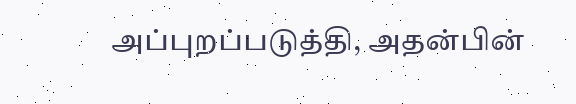அப்புறப்படுத்தி, அதன்பின்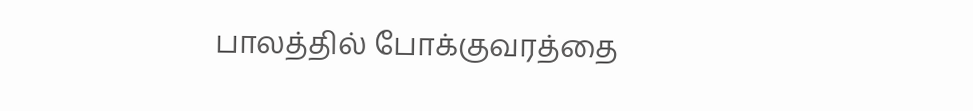பாலத்தில் போக்குவரத்தை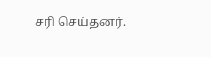சரி செய்தனர்.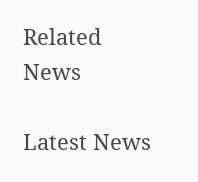Related News

Latest News